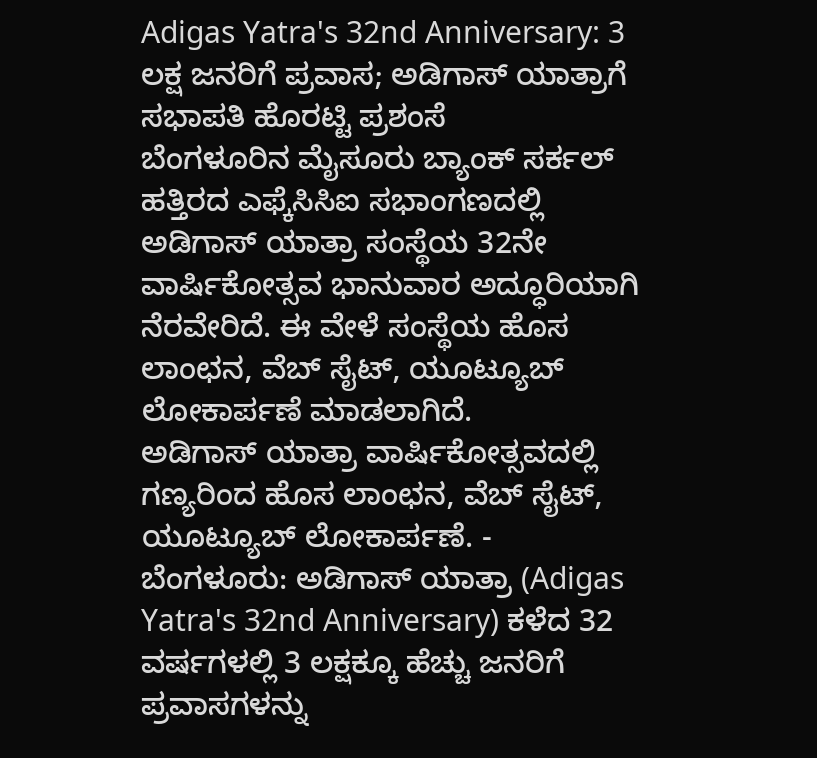Adigas Yatra's 32nd Anniversary: 3 ಲಕ್ಷ ಜನರಿಗೆ ಪ್ರವಾಸ; ಅಡಿಗಾಸ್ ಯಾತ್ರಾಗೆ ಸಭಾಪತಿ ಹೊರಟ್ಟಿ ಪ್ರಶಂಸೆ
ಬೆಂಗಳೂರಿನ ಮೈಸೂರು ಬ್ಯಾಂಕ್ ಸರ್ಕಲ್ ಹತ್ತಿರದ ಎಫ್ಕೆಸಿಸಿಐ ಸಭಾಂಗಣದಲ್ಲಿ ಅಡಿಗಾಸ್ ಯಾತ್ರಾ ಸಂಸ್ಥೆಯ 32ನೇ ವಾರ್ಷಿಕೋತ್ಸವ ಭಾನುವಾರ ಅದ್ಧೂರಿಯಾಗಿ ನೆರವೇರಿದೆ. ಈ ವೇಳೆ ಸಂಸ್ಥೆಯ ಹೊಸ ಲಾಂಛನ, ವೆಬ್ ಸೈಟ್, ಯೂಟ್ಯೂಬ್ ಲೋಕಾರ್ಪಣೆ ಮಾಡಲಾಗಿದೆ.
ಅಡಿಗಾಸ್ ಯಾತ್ರಾ ವಾರ್ಷಿಕೋತ್ಸವದಲ್ಲಿ ಗಣ್ಯರಿಂದ ಹೊಸ ಲಾಂಛನ, ವೆಬ್ ಸೈಟ್, ಯೂಟ್ಯೂಬ್ ಲೋಕಾರ್ಪಣೆ. -
ಬೆಂಗಳೂರು: ಅಡಿಗಾಸ್ ಯಾತ್ರಾ (Adigas Yatra's 32nd Anniversary) ಕಳೆದ 32 ವರ್ಷಗಳಲ್ಲಿ 3 ಲಕ್ಷಕ್ಕೂ ಹೆಚ್ಚು ಜನರಿಗೆ ಪ್ರವಾಸಗಳನ್ನು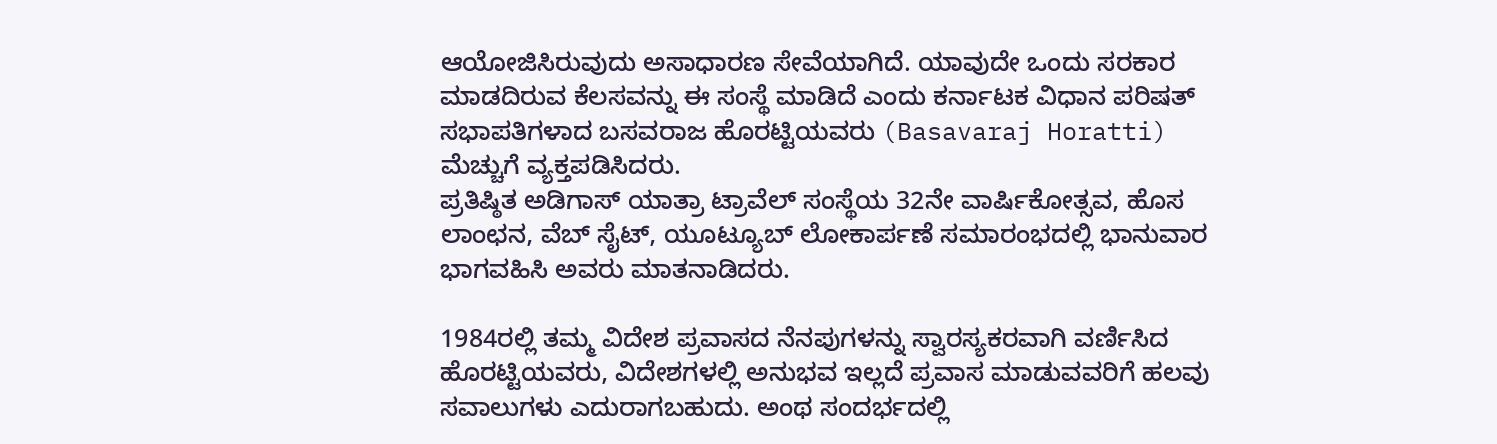ಆಯೋಜಿಸಿರುವುದು ಅಸಾಧಾರಣ ಸೇವೆಯಾಗಿದೆ. ಯಾವುದೇ ಒಂದು ಸರಕಾರ ಮಾಡದಿರುವ ಕೆಲಸವನ್ನು ಈ ಸಂಸ್ಥೆ ಮಾಡಿದೆ ಎಂದು ಕರ್ನಾಟಕ ವಿಧಾನ ಪರಿಷತ್ ಸಭಾಪತಿಗಳಾದ ಬಸವರಾಜ ಹೊರಟ್ಟಿಯವರು (Basavaraj Horatti) ಮೆಚ್ಚುಗೆ ವ್ಯಕ್ತಪಡಿಸಿದರು.
ಪ್ರತಿಷ್ಠಿತ ಅಡಿಗಾಸ್ ಯಾತ್ರಾ ಟ್ರಾವೆಲ್ ಸಂಸ್ಥೆಯ 32ನೇ ವಾರ್ಷಿಕೋತ್ಸವ, ಹೊಸ ಲಾಂಛನ, ವೆಬ್ ಸೈಟ್, ಯೂಟ್ಯೂಬ್ ಲೋಕಾರ್ಪಣೆ ಸಮಾರಂಭದಲ್ಲಿ ಭಾನುವಾರ ಭಾಗವಹಿಸಿ ಅವರು ಮಾತನಾಡಿದರು.

1984ರಲ್ಲಿ ತಮ್ಮ ವಿದೇಶ ಪ್ರವಾಸದ ನೆನಪುಗಳನ್ನು ಸ್ವಾರಸ್ಯಕರವಾಗಿ ವರ್ಣಿಸಿದ ಹೊರಟ್ಟಿಯವರು, ವಿದೇಶಗಳಲ್ಲಿ ಅನುಭವ ಇಲ್ಲದೆ ಪ್ರವಾಸ ಮಾಡುವವರಿಗೆ ಹಲವು ಸವಾಲುಗಳು ಎದುರಾಗಬಹುದು. ಅಂಥ ಸಂದರ್ಭದಲ್ಲಿ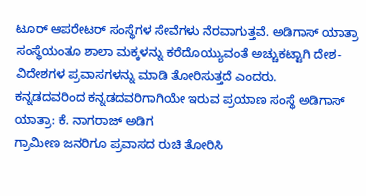ಟೂರ್ ಆಪರೇಟರ್ ಸಂಸ್ಥೆಗಳ ಸೇವೆಗಳು ನೆರವಾಗುತ್ತವೆ. ಅಡಿಗಾಸ್ ಯಾತ್ರಾ ಸಂಸ್ಥೆಯಂತೂ ಶಾಲಾ ಮಕ್ಕಳನ್ನು ಕರೆದೊಯ್ಯುವಂತೆ ಅಚ್ಚುಕಟ್ಟಾಗಿ ದೇಶ-ವಿದೇಶಗಳ ಪ್ರವಾಸಗಳನ್ನು ಮಾಡಿ ತೋರಿಸುತ್ತದೆ ಎಂದರು.
ಕನ್ನಡದವರಿಂದ ಕನ್ನಡದವರಿಗಾಗಿಯೇ ಇರುವ ಪ್ರಯಾಣ ಸಂಸ್ಥೆ ಅಡಿಗಾಸ್ ಯಾತ್ರಾ: ಕೆ. ನಾಗರಾಜ್ ಅಡಿಗ
ಗ್ರಾಮೀಣ ಜನರಿಗೂ ಪ್ರವಾಸದ ರುಚಿ ತೋರಿಸಿ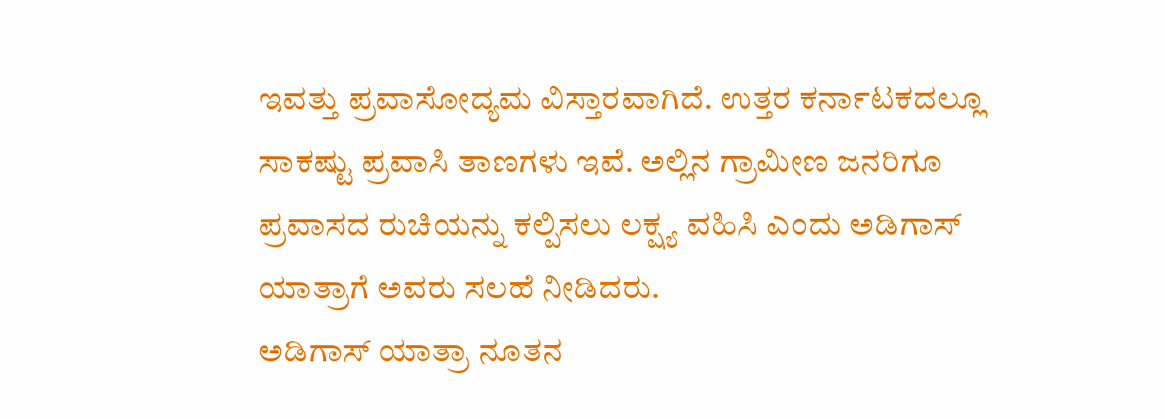ಇವತ್ತು ಪ್ರವಾಸೋದ್ಯಮ ವಿಸ್ತಾರವಾಗಿದೆ. ಉತ್ತರ ಕರ್ನಾಟಕದಲ್ಲೂ ಸಾಕಷ್ಟು ಪ್ರವಾಸಿ ತಾಣಗಳು ಇವೆ. ಅಲ್ಲಿನ ಗ್ರಾಮೀಣ ಜನರಿಗೂ ಪ್ರವಾಸದ ರುಚಿಯನ್ನು ಕಲ್ಪಿಸಲು ಲಕ್ಷ್ಯ ವಹಿಸಿ ಎಂದು ಅಡಿಗಾಸ್ ಯಾತ್ರಾಗೆ ಅವರು ಸಲಹೆ ನೀಡಿದರು.
ಅಡಿಗಾಸ್ ಯಾತ್ರಾ ನೂತನ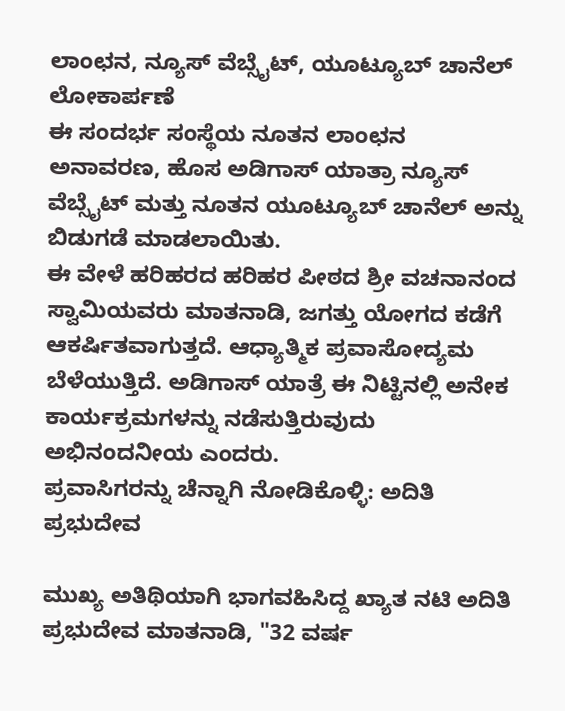ಲಾಂಛನ, ನ್ಯೂಸ್ ವೆಬ್ಸೈಟ್, ಯೂಟ್ಯೂಬ್ ಚಾನೆಲ್ ಲೋಕಾರ್ಪಣೆ
ಈ ಸಂದರ್ಭ ಸಂಸ್ಥೆಯ ನೂತನ ಲಾಂಛನ ಅನಾವರಣ, ಹೊಸ ಅಡಿಗಾಸ್ ಯಾತ್ರಾ ನ್ಯೂಸ್ ವೆಬ್ಸೈಟ್ ಮತ್ತು ನೂತನ ಯೂಟ್ಯೂಬ್ ಚಾನೆಲ್ ಅನ್ನು ಬಿಡುಗಡೆ ಮಾಡಲಾಯಿತು.
ಈ ವೇಳೆ ಹರಿಹರದ ಹರಿಹರ ಪೀಠದ ಶ್ರೀ ವಚನಾನಂದ ಸ್ವಾಮಿಯವರು ಮಾತನಾಡಿ, ಜಗತ್ತು ಯೋಗದ ಕಡೆಗೆ ಆಕರ್ಷಿತವಾಗುತ್ತದೆ. ಆಧ್ಯಾತ್ಮಿಕ ಪ್ರವಾಸೋದ್ಯಮ ಬೆಳೆಯುತ್ತಿದೆ. ಅಡಿಗಾಸ್ ಯಾತ್ರೆ ಈ ನಿಟ್ಟಿನಲ್ಲಿ ಅನೇಕ ಕಾರ್ಯಕ್ರಮಗಳನ್ನು ನಡೆಸುತ್ತಿರುವುದು ಅಭಿನಂದನೀಯ ಎಂದರು.
ಪ್ರವಾಸಿಗರನ್ನು ಚೆನ್ನಾಗಿ ನೋಡಿಕೊಳ್ಳಿ: ಅದಿತಿ ಪ್ರಭುದೇವ

ಮುಖ್ಯ ಅತಿಥಿಯಾಗಿ ಭಾಗವಹಿಸಿದ್ದ ಖ್ಯಾತ ನಟಿ ಅದಿತಿ ಪ್ರಭುದೇವ ಮಾತನಾಡಿ, "32 ವರ್ಷ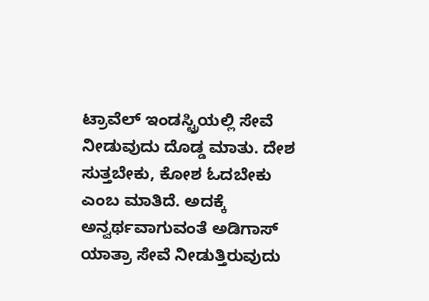ಟ್ರಾವೆಲ್ ಇಂಡಸ್ಟ್ರಿಯಲ್ಲಿ ಸೇವೆ ನೀಡುವುದು ದೊಡ್ಡ ಮಾತು. ದೇಶ ಸುತ್ತಬೇಕು, ಕೋಶ ಓದಬೇಕು ಎಂಬ ಮಾತಿದೆ. ಅದಕ್ಕೆ ಅನ್ವರ್ಥವಾಗುವಂತೆ ಅಡಿಗಾಸ್ ಯಾತ್ರಾ ಸೇವೆ ನೀಡುತ್ತಿರುವುದು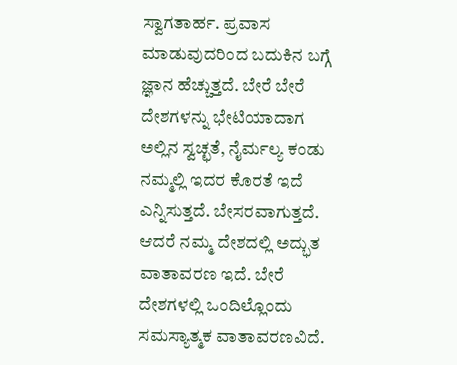ಸ್ವಾಗತಾರ್ಹ. ಪ್ರವಾಸ ಮಾಡುವುದರಿಂದ ಬದುಕಿನ ಬಗ್ಗೆ ಜ್ಞಾನ ಹೆಚ್ಚುತ್ತದೆ. ಬೇರೆ ಬೇರೆ ದೇಶಗಳನ್ನು ಭೇಟಿಯಾದಾಗ ಅಲ್ಲಿನ ಸ್ವಚ್ಛತೆ, ನೈರ್ಮಲ್ಯ ಕಂಡು ನಮ್ಮಲ್ಲಿ ಇದರ ಕೊರತೆ ಇದೆ ಎನ್ನಿಸುತ್ತದೆ. ಬೇಸರವಾಗುತ್ತದೆ. ಆದರೆ ನಮ್ಮ ದೇಶದಲ್ಲಿ ಅದ್ಭುತ ವಾತಾವರಣ ಇದೆ. ಬೇರೆ ದೇಶಗಳಲ್ಲಿ ಒಂದಿಲ್ಲೊಂದು ಸಮಸ್ಯಾತ್ಮಕ ವಾತಾವರಣವಿದೆ.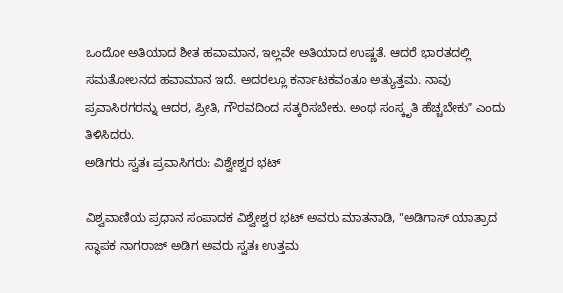ಒಂದೋ ಅತಿಯಾದ ಶೀತ ಹವಾಮಾನ, ಇಲ್ಲವೇ ಅತಿಯಾದ ಉಷ್ಣತೆ. ಆದರೆ ಭಾರತದಲ್ಲಿ ಸಮತೋಲನದ ಹವಾಮಾನ ಇದೆ. ಅದರಲ್ಲೂ ಕರ್ನಾಟಕವಂತೂ ಅತ್ಯುತ್ತಮ. ನಾವು ಪ್ರವಾಸಿರಗರನ್ನು ಆದರ, ಪ್ರೀತಿ, ಗೌರವದಿಂದ ಸತ್ಕರಿಸಬೇಕು. ಅಂಥ ಸಂಸ್ಕೃತಿ ಹೆಚ್ಚಬೇಕುʼʼ ಎಂದು ತಿಳಿಸಿದರು.
ಅಡಿಗರು ಸ್ವತಃ ಪ್ರವಾಸಿಗರು: ವಿಶ್ವೇಶ್ವರ ಭಟ್

ವಿಶ್ವವಾಣಿಯ ಪ್ರಧಾನ ಸಂಪಾದಕ ವಿಶ್ವೇಶ್ವರ ಭಟ್ ಅವರು ಮಾತನಾಡಿ, "ಅಡಿಗಾಸ್ ಯಾತ್ರಾದ ಸ್ಥಾಪಕ ನಾಗರಾಜ್ ಅಡಿಗ ಅವರು ಸ್ವತಃ ಉತ್ತಮ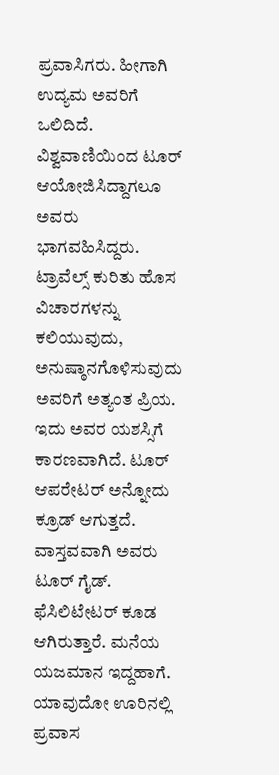ಪ್ರವಾಸಿಗರು. ಹೀಗಾಗಿ ಉದ್ಯಮ ಅವರಿಗೆ ಒಲಿದಿದೆ. ವಿಶ್ವವಾಣಿಯಿಂದ ಟೂರ್ ಆಯೋಜಿಸಿದ್ದಾಗಲೂ ಅವರು ಭಾಗವಹಿಸಿದ್ದರು. ಟ್ರಾವೆಲ್ಸ್ ಕುರಿತು ಹೊಸ ವಿಚಾರಗಳನ್ನು ಕಲಿಯುವುದು, ಅನುಷ್ಠಾನಗೊಳಿಸುವುದು ಅವರಿಗೆ ಅತ್ಯಂತ ಪ್ರಿಯ. ಇದು ಅವರ ಯಶಸ್ಸಿಗೆ ಕಾರಣವಾಗಿದೆ. ಟೂರ್ ಆಪರೇಟರ್ ಅನ್ನೋದು ಕ್ರೂಡ್ ಆಗುತ್ತದೆ. ವಾಸ್ತವವಾಗಿ ಅವರು ಟೂರ್ ಗೈಡ್. ಫೆಸಿಲಿಟೇಟರ್ ಕೂಡ ಆಗಿರುತ್ತಾರೆ. ಮನೆಯ ಯಜಮಾನ ಇದ್ದಹಾಗೆ. ಯಾವುದೋ ಊರಿನಲ್ಲಿ ಪ್ರವಾಸ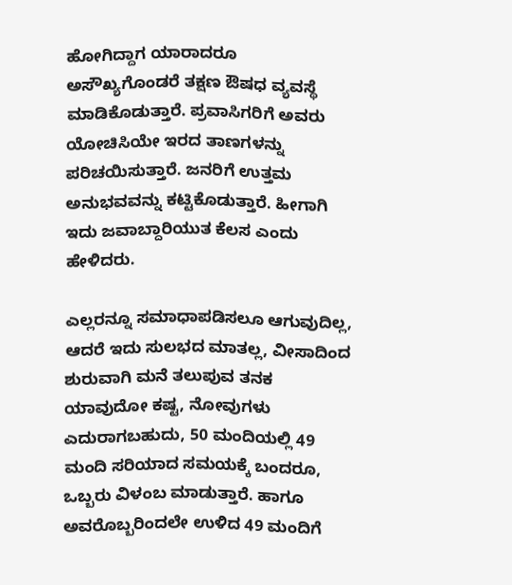ಹೋಗಿದ್ದಾಗ ಯಾರಾದರೂ ಅಸೌಖ್ಯಗೊಂಡರೆ ತಕ್ಷಣ ಔಷಧ ವ್ಯವಸ್ಥೆ ಮಾಡಿಕೊಡುತ್ತಾರೆ. ಪ್ರವಾಸಿಗರಿಗೆ ಅವರು ಯೋಚಿಸಿಯೇ ಇರದ ತಾಣಗಳನ್ನು ಪರಿಚಯಿಸುತ್ತಾರೆ. ಜನರಿಗೆ ಉತ್ತಮ ಅನುಭವವನ್ನು ಕಟ್ಟಿಕೊಡುತ್ತಾರೆ. ಹೀಗಾಗಿ ಇದು ಜವಾಬ್ದಾರಿಯುತ ಕೆಲಸ ಎಂದು ಹೇಳಿದರು.

ಎಲ್ಲರನ್ನೂ ಸಮಾಧಾಪಡಿಸಲೂ ಆಗುವುದಿಲ್ಲ, ಆದರೆ ಇದು ಸುಲಭದ ಮಾತಲ್ಲ, ವೀಸಾದಿಂದ ಶುರುವಾಗಿ ಮನೆ ತಲುಪುವ ತನಕ ಯಾವುದೋ ಕಷ್ಟ, ನೋವುಗಳು ಎದುರಾಗಬಹುದು, 50 ಮಂದಿಯಲ್ಲಿ 49 ಮಂದಿ ಸರಿಯಾದ ಸಮಯಕ್ಕೆ ಬಂದರೂ, ಒಬ್ಬರು ವಿಳಂಬ ಮಾಡುತ್ತಾರೆ. ಹಾಗೂ ಅವರೊಬ್ಬರಿಂದಲೇ ಉಳಿದ 49 ಮಂದಿಗೆ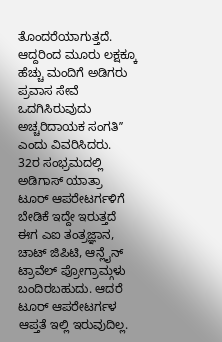ತೊಂದರೆಯಾಗುತ್ತದೆ. ಆದ್ದರಿಂದ ಮೂರು ಲಕ್ಷಕ್ಕೂ ಹೆಚ್ಚು ಮಂದಿಗೆ ಅಡಿಗರು ಪ್ರವಾಸ ಸೇವೆ ಒದಗಿಸಿರುವುದು ಅಚ್ಚರಿದಾಯಕ ಸಂಗತಿʼʼ ಎಂದು ವಿವರಿಸಿದರು.
32ರ ಸಂಭ್ರಮದಲ್ಲಿ ಅಡಿಗಾಸ್ ಯಾತ್ರಾ
ಟೂರ್ ಆಪರೇಟರ್ಗಳಿಗೆ ಬೇಡಿಕೆ ಇದ್ದೇ ಇರುತ್ತದೆ
ಈಗ ಎಐ ತಂತ್ರಜ್ಞಾನ, ಚಾಟ್ ಜಿಪಿಟಿ, ಆನ್ಲೈನ್ ಟ್ರಾವೆಲ್ ಪ್ರೋಗ್ರಾಮ್ಗಳು ಬಂದಿರಬಹುದು. ಆದರೆ ಟೂರ್ ಆಪರೇಟರ್ಗಳ ಆಪ್ತತೆ ಇಲ್ಲಿ ಇರುವುದಿಲ್ಲ.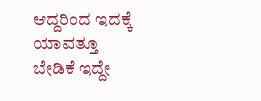ಆದ್ದರಿಂದ ಇದಕ್ಕೆ ಯಾವತ್ತೂ ಬೇಡಿಕೆ ಇದ್ದೇ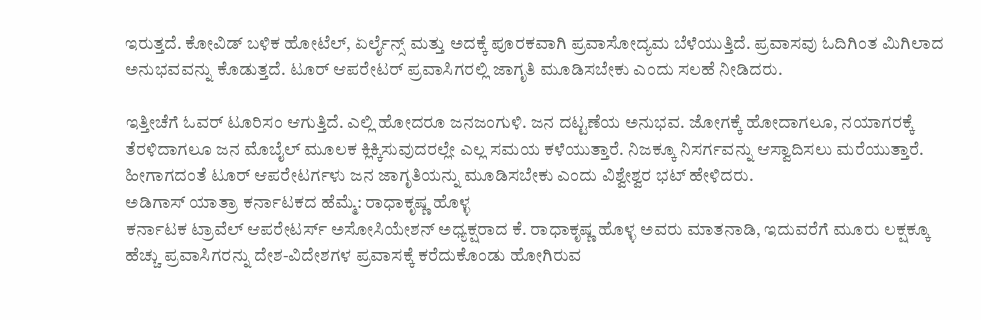ಇರುತ್ತದೆ. ಕೋವಿಡ್ ಬಳಿಕ ಹೋಟೆಲ್, ಏರ್ಲೈನ್ಸ್ ಮತ್ತು ಅದಕ್ಕೆ ಪೂರಕವಾಗಿ ಪ್ರವಾಸೋದ್ಯಮ ಬೆಳೆಯುತ್ತಿದೆ. ಪ್ರವಾಸವು ಓದಿಗಿಂತ ಮಿಗಿಲಾದ ಅನುಭವವನ್ನು ಕೊಡುತ್ತದೆ. ಟೂರ್ ಆಪರೇಟರ್ ಪ್ರವಾಸಿಗರಲ್ಲಿ ಜಾಗೃತಿ ಮೂಡಿಸಬೇಕು ಎಂದು ಸಲಹೆ ನೀಡಿದರು.

ಇತ್ತೀಚೆಗೆ ಓವರ್ ಟೂರಿಸಂ ಆಗುತ್ತಿದೆ. ಎಲ್ಲಿ ಹೋದರೂ ಜನಜಂಗುಳಿ. ಜನ ದಟ್ಟಣೆಯ ಅನುಭವ. ಜೋಗಕ್ಕೆ ಹೋದಾಗಲೂ, ನಯಾಗರಕ್ಕೆ ತೆರಳಿದಾಗಲೂ ಜನ ಮೊಬೈಲ್ ಮೂಲಕ ಕ್ಲಿಕ್ಕಿಸುವುದರಲ್ಲೇ ಎಲ್ಲ ಸಮಯ ಕಳೆಯುತ್ತಾರೆ. ನಿಜಕ್ಕೂ ನಿಸರ್ಗವನ್ನು ಆಸ್ವಾದಿಸಲು ಮರೆಯುತ್ತಾರೆ. ಹೀಗಾಗದಂತೆ ಟೂರ್ ಆಪರೇಟರ್ಗಳು ಜನ ಜಾಗೃತಿಯನ್ನು ಮೂಡಿಸಬೇಕು ಎಂದು ವಿಶ್ವೇಶ್ವರ ಭಟ್ ಹೇಳಿದರು.
ಅಡಿಗಾಸ್ ಯಾತ್ರಾ ಕರ್ನಾಟಕದ ಹೆಮ್ಮೆ: ರಾಧಾಕೃಷ್ಣ ಹೊಳ್ಳ
ಕರ್ನಾಟಕ ಟ್ರಾವೆಲ್ ಆಪರೇಟರ್ಸ್ ಅಸೋಸಿಯೇಶನ್ ಅಧ್ಯಕ್ಷರಾದ ಕೆ. ರಾಧಾಕೃಷ್ಣ ಹೊಳ್ಳ ಅವರು ಮಾತನಾಡಿ, ಇದುವರೆಗೆ ಮೂರು ಲಕ್ಷಕ್ಕೂ ಹೆಚ್ಚು ಪ್ರವಾಸಿಗರನ್ನು ದೇಶ-ವಿದೇಶಗಳ ಪ್ರವಾಸಕ್ಕೆ ಕರೆದುಕೊಂಡು ಹೋಗಿರುವ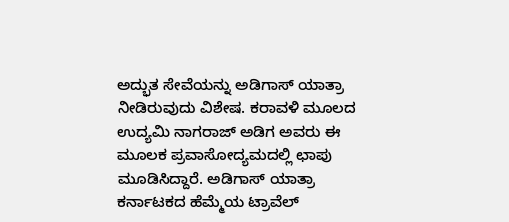ಅದ್ಭುತ ಸೇವೆಯನ್ನು ಅಡಿಗಾಸ್ ಯಾತ್ರಾ ನೀಡಿರುವುದು ವಿಶೇಷ. ಕರಾವಳಿ ಮೂಲದ ಉದ್ಯಮಿ ನಾಗರಾಜ್ ಅಡಿಗ ಅವರು ಈ ಮೂಲಕ ಪ್ರವಾಸೋದ್ಯಮದಲ್ಲಿ ಛಾಪು ಮೂಡಿಸಿದ್ದಾರೆ. ಅಡಿಗಾಸ್ ಯಾತ್ರಾ ಕರ್ನಾಟಕದ ಹೆಮ್ಮೆಯ ಟ್ರಾವೆಲ್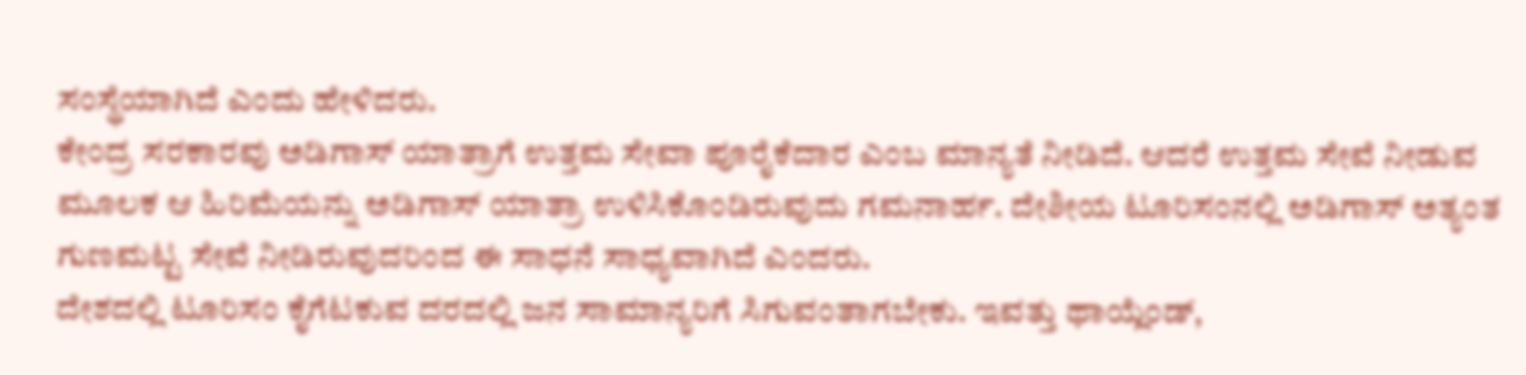ಸಂಸ್ಥೆಯಾಗಿದೆ ಎಂದು ಹೇಳಿದರು.
ಕೇಂದ್ರ ಸರಕಾರವು ಅಡಿಗಾಸ್ ಯಾತ್ರಾಗೆ ಉತ್ತಮ ಸೇವಾ ಪೂರೈಕೆದಾರ ಎಂಬ ಮಾನ್ಯತೆ ನೀಡಿದೆ. ಆದರೆ ಉತ್ತಮ ಸೇವೆ ನೀಡುವ ಮೂಲಕ ಆ ಹಿರಿಮೆಯನ್ನು ಅಡಿಗಾಸ್ ಯಾತ್ರಾ ಉಳಿಸಿಕೊಂಡಿರುವುದು ಗಮನಾರ್ಹ. ದೇಶೀಯ ಟೂರಿಸಂನಲ್ಲಿ ಅಡಿಗಾಸ್ ಅತ್ಯಂತ ಗುಣಮಟ್ಟ ಸೇವೆ ನೀಡಿರುವುದರಿಂದ ಈ ಸಾಧನೆ ಸಾಧ್ಯವಾಗಿದೆ ಎಂದರು.
ದೇಶದಲ್ಲಿ ಟೂರಿಸಂ ಕೈಗೆಟಕುವ ದರದಲ್ಲಿ ಜನ ಸಾಮಾನ್ಯರಿಗೆ ಸಿಗುವಂತಾಗಬೇಕು. ಇವತ್ತು ಥಾಯ್ಲೆಂಡ್,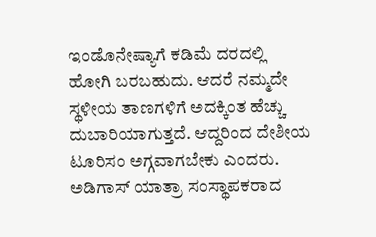ಇಂಡೊನೇಷ್ಯಾಗೆ ಕಡಿಮೆ ದರದಲ್ಲಿ ಹೋಗಿ ಬರಬಹುದು. ಆದರೆ ನಮ್ಮದೇ ಸ್ಥಳೀಯ ತಾಣಗಳಿಗೆ ಅದಕ್ಕಿಂತ ಹೆಚ್ಚು ದುಬಾರಿಯಾಗುತ್ತದೆ. ಆದ್ದರಿಂದ ದೇಶೀಯ ಟೂರಿಸಂ ಅಗ್ಗವಾಗಬೇಕು ಎಂದರು.
ಅಡಿಗಾಸ್ ಯಾತ್ರಾ ಸಂಸ್ಥಾಪಕರಾದ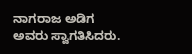ನಾಗರಾಜ ಅಡಿಗ ಅವರು ಸ್ವಾಗತಿಸಿದರು.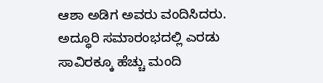ಆಶಾ ಅಡಿಗ ಅವರು ವಂದಿಸಿದರು. ಅದ್ಧೂರಿ ಸಮಾರಂಭದಲ್ಲಿ ಎರಡು ಸಾವಿರಕ್ಕೂ ಹೆಚ್ಚು ಮಂದಿ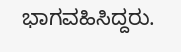ಭಾಗವಹಿಸಿದ್ದರು.